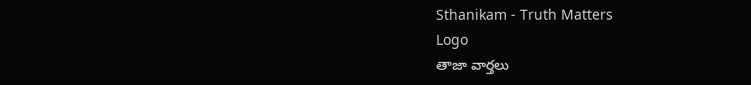Sthanikam - Truth Matters
Logo
తాజా వార్తలు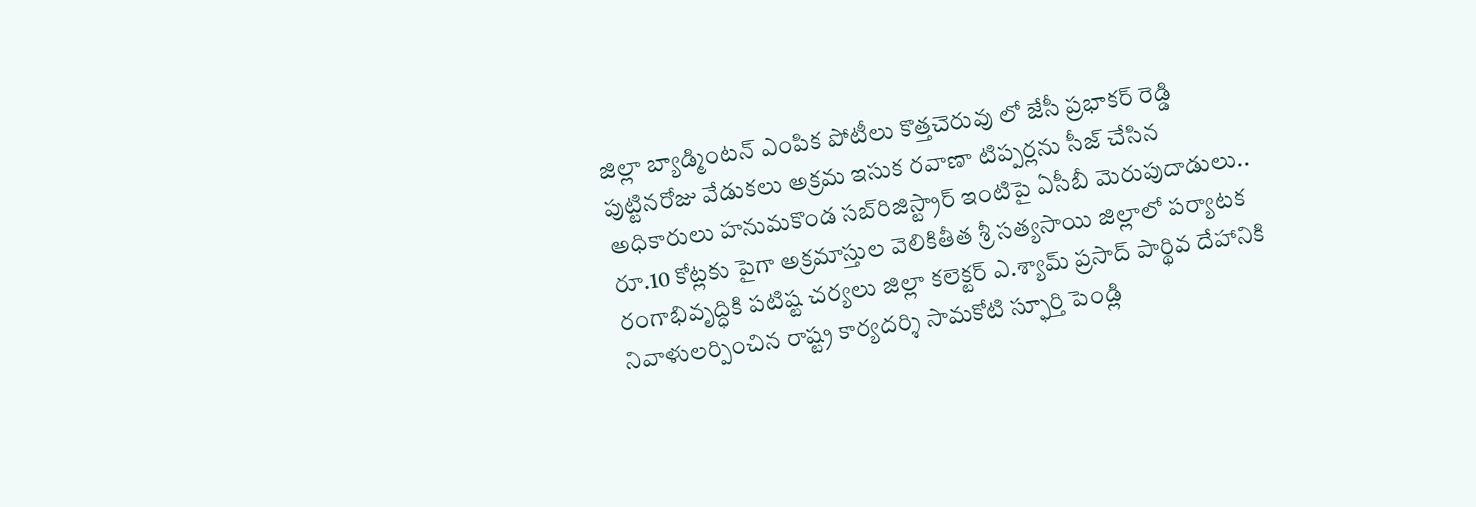జిల్లా బ్యాడ్మింటన్ ఎంపిక పోటీలు కొత్తచెరువు లో జేసీ ప్రభాకర్ రెడ్డి పుట్టినరోజు వేడుకలు అక్రమ ఇసుక రవాణా టిప్పర్లను సీజ్ చేసిన అధికారులు హనుమకొండ సబ్‌రిజిస్ట్రార్ ఇంటిపై ఏసీబీ మెరుపుదాడులు.. రూ.10 కోట్లకు పైగా అక్రమాస్తుల వెలికితీత శ్రీ సత్యసాయి జిల్లాలో పర్యాటక రంగాభివృద్ధికి పటిష్ట చర్యలు జిల్లా కలెక్టర్ ఎ.శ్యామ్ ప్రసాద్ పార్థివ దేహానికి నివాళులర్పించిన రాష్ట్ర కార్యదర్శి సామకోటి స్ఫూర్తి పెండ్లి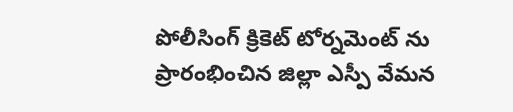పోలీసింగ్ క్రికెట్ టోర్నమెంట్ ను ప్రారంభించిన జిల్లా ఎస్పీ వేమన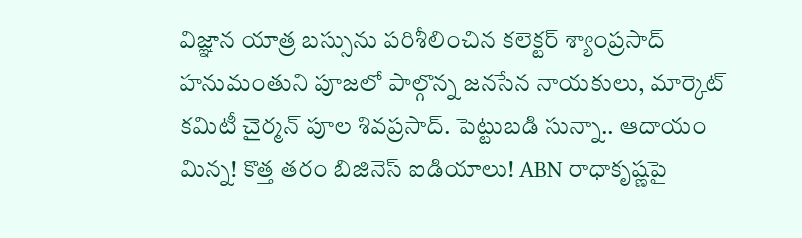విజ్ఞాన యాత్ర బస్సును పరిశీలించిన కలెక్టర్ శ్యాంప్రసాద్ హనుమంతుని పూజలో పాల్గొన్న జనసేన నాయకులు, మార్కెట్ కమిటీ చైర్మన్ పూల శివప్రసాద్. పెట్టుబడి సున్నా.. ఆదాయం మిన్న! కొత్త తరం బిజినెస్ ఐడియాలు! ABN రాధాకృష్ణపై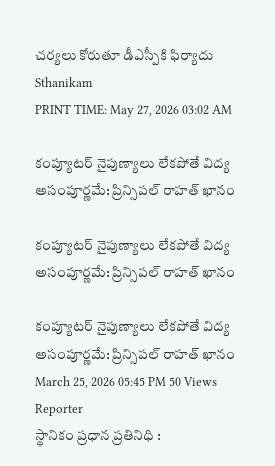చర్యలు కోరుతూ డీఎస్పీకి ఫిర్యాదు
Sthanikam
PRINT TIME: May 27, 2026 03:02 AM

కంప్యూటర్ నైపుణ్యాలు లేకపోతే విద్య అసంపూర్ణమే: ప్రిన్సిపల్ రాహత్ ఖానం

కంప్యూటర్ నైపుణ్యాలు లేకపోతే విద్య అసంపూర్ణమే: ప్రిన్సిపల్ రాహత్ ఖానం

కంప్యూటర్ నైపుణ్యాలు లేకపోతే విద్య అసంపూర్ణమే: ప్రిన్సిపల్ రాహత్ ఖానం
March 25, 2026 05:45 PM 50 Views
Reporter
స్థానికం ప్రధాన ప్రతినిధి :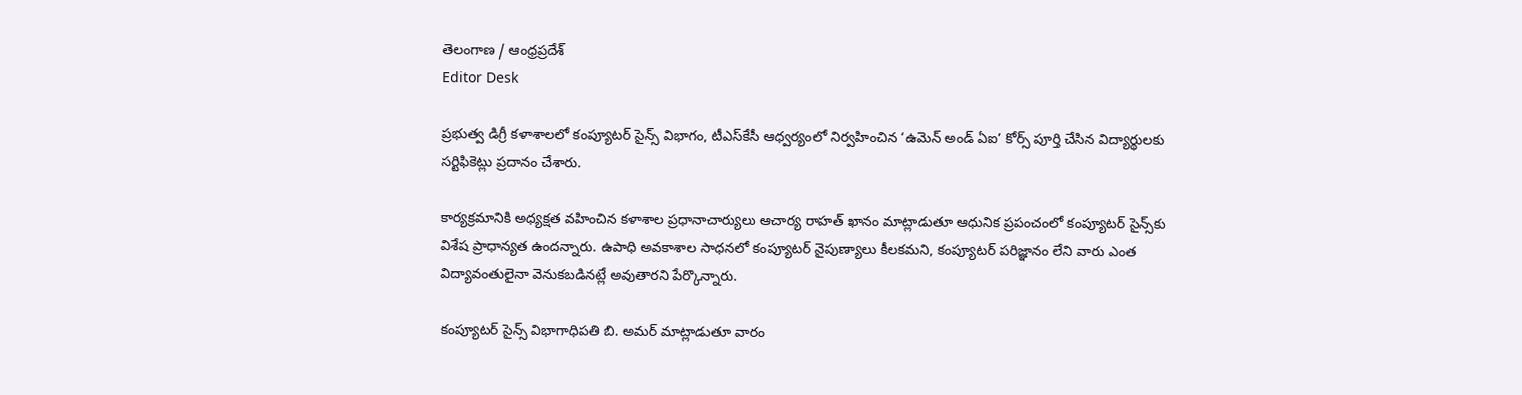తెలంగాణ / ఆంధ్రప్రదేశ్
Editor Desk

ప్రభుత్వ డిగ్రీ కళాశాలలో కంప్యూటర్ సైన్స్ విభాగం, టీఎస్‌కేసీ ఆధ్వర్యంలో నిర్వహించిన ‘ఉమెన్ అండ్ ఏఐ’ కోర్స్ పూర్తి చేసిన విద్యార్థులకు సర్టిఫికెట్లు ప్రదానం చేశారు.

కార్యక్రమానికి అధ్యక్షత వహించిన కళాశాల ప్రధానాచార్యులు ఆచార్య రాహత్ ఖానం మాట్లాడుతూ ఆధునిక ప్రపంచంలో కంప్యూటర్ సైన్స్‌కు విశేష ప్రాధాన్యత ఉందన్నారు. ఉపాధి అవకాశాల సాధనలో కంప్యూటర్ నైపుణ్యాలు కీలకమని, కంప్యూటర్ పరిజ్ఞానం లేని వారు ఎంత విద్యావంతులైనా వెనుకబడినట్లే అవుతారని పేర్కొన్నారు.

కంప్యూటర్ సైన్స్ విభాగాధిపతి బి. అమర్ మాట్లాడుతూ వారం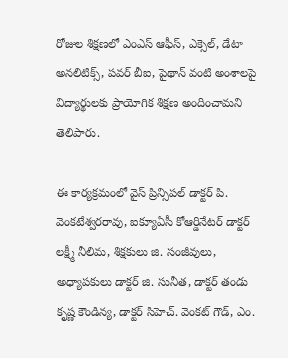రోజుల శిక్షణలో ఎంఎస్ ఆఫీస్, ఎక్సెల్, డేటా అనలిటిక్స్, పవర్ బీఐ, పైథాన్ వంటి అంశాలపై విద్యార్థులకు ప్రాయోగిక శిక్షణ అందించామని తెలిపారు.

ఈ కార్యక్రమంలో వైస్ ప్రిన్సిపల్ డాక్టర్ పి. వెంకటేశ్వరరావు, ఐక్యూఏసీ కోఆర్డినేటర్ డాక్టర్ లక్ష్మీ నీలిమ, శిక్షకులు జి. సంజీవులు, అధ్యాపకులు డాక్టర్ జి. సునీత, డాక్టర్ తండు కృష్ణ కౌండిన్య, డాక్టర్ సిహెచ్. వెంకట్ గౌడ్, ఎం.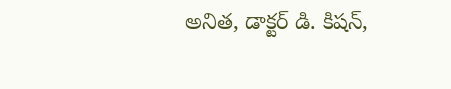అనిత, డాక్టర్ డి. కిషన్,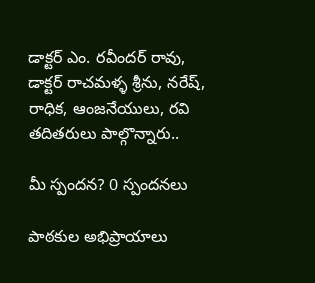డాక్టర్ ఎం. రవీందర్ రావు, డాక్టర్ రాచమళ్ళ శ్రీను, నరేష్, రాధిక, ఆంజనేయులు, రవి తదితరులు పాల్గొన్నారు..

మీ స్పందన? 0 స్పందనలు

పాఠకుల అభిప్రాయాలు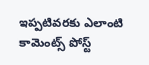ఇప్పటివరకు ఎలాంటి కామెంట్స్ పోస్ట్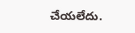చేయలేదు.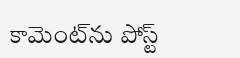కామెంట్‌ను పోస్ట్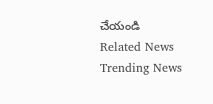చేయండి
Related News
Trending News